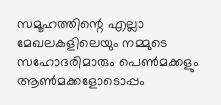സമൂഹത്തിന്റെ എല്ലാ മേഖലകളിലെയും നമ്മുടെ സഹോദരിമാരും പെണ്‍മക്കളും ആണ്‍മക്കളോടൊപ്പം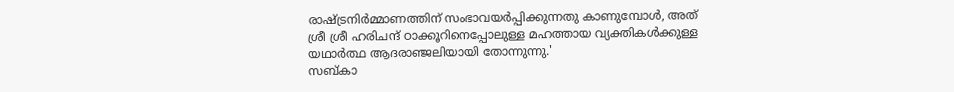രാഷ്ട്രനിര്‍മ്മാണത്തിന് സംഭാവയര്‍പ്പിക്കുന്നതു കാണുമ്പോള്‍, അത് ശ്രീ ശ്രീ ഹരിചന്ദ് ഠാക്കൂറിനെപ്പോലുള്ള മഹത്തായ വ്യക്തികള്‍ക്കുള്ള യഥാര്‍ത്ഥ ആദരാഞ്ജലിയായി തോന്നുന്നു.'
സബ്കാ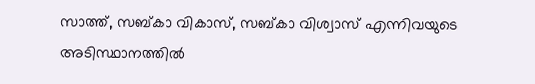സാത്ത്, സബ്കാ വികാസ്, സബ്കാ വിശ്വാസ് എന്നിവയുടെ അടിസ്ഥാനത്തില്‍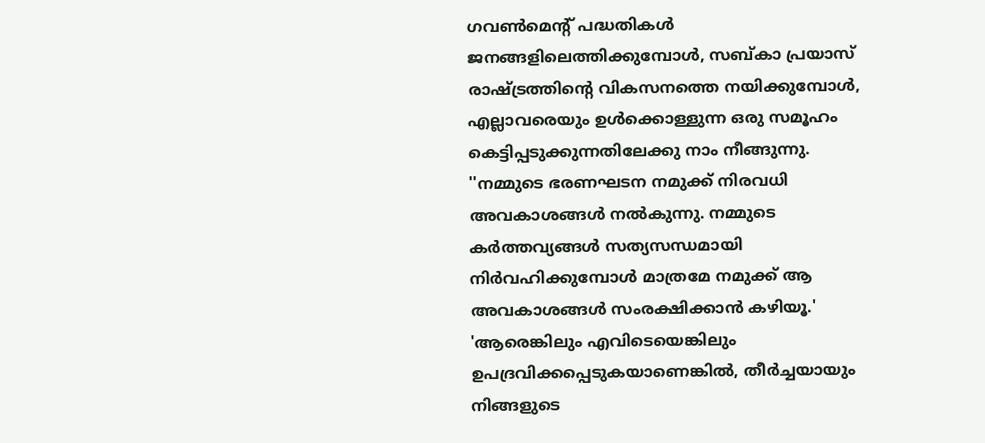ഗവണ്‍മെന്റ് പദ്ധതികള്‍ ജനങ്ങളിലെത്തിക്കുമ്പോള്‍, സബ്കാ പ്രയാസ് രാഷ്ട്രത്തിന്റെ വികസനത്തെ നയിക്കുമ്പോള്‍, എല്ലാവരെയും ഉള്‍ക്കൊള്ളുന്ന ഒരു സമൂഹം കെട്ടിപ്പടുക്കുന്നതിലേക്കു നാം നീങ്ങുന്നു.
''നമ്മുടെ ഭരണഘടന നമുക്ക് നിരവധി അവകാശങ്ങള്‍ നല്‍കുന്നു. നമ്മുടെ കര്‍ത്തവ്യങ്ങള്‍ സത്യസന്ധമായി നിര്‍വഹിക്കുമ്പോള്‍ മാത്രമേ നമുക്ക് ആ അവകാശങ്ങള്‍ സംരക്ഷിക്കാന്‍ കഴിയൂ.'
'ആരെങ്കിലും എവിടെയെങ്കിലും ഉപദ്രവിക്കപ്പെടുകയാണെങ്കില്‍, തീര്‍ച്ചയായും നിങ്ങളുടെ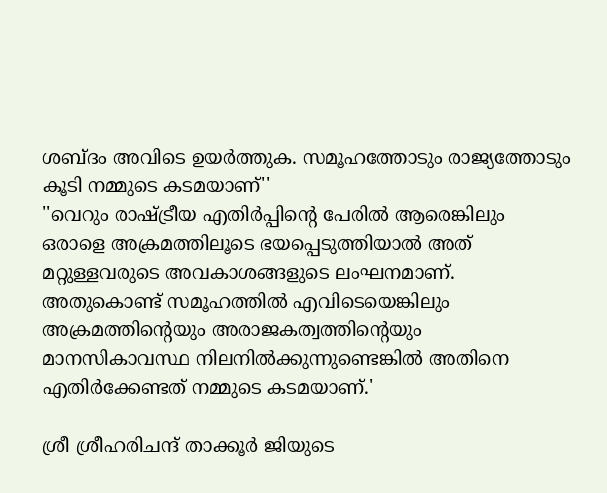ശബ്ദം അവിടെ ഉയര്‍ത്തുക. സമൂഹത്തോടും രാജ്യത്തോടും കൂടി നമ്മുടെ കടമയാണ്''
''വെറും രാഷ്ട്രീയ എതിര്‍പ്പിന്റെ പേരില്‍ ആരെങ്കിലും ഒരാളെ അക്രമത്തിലൂടെ ഭയപ്പെടുത്തിയാല്‍ അത് മറ്റുള്ളവരുടെ അവകാശങ്ങളുടെ ലംഘനമാണ്. അതുകൊണ്ട് സമൂഹത്തില്‍ എവിടെയെങ്കിലും അക്രമത്തിന്റെയും അരാജകത്വത്തിന്റെയും മാനസികാവസ്ഥ നിലനില്‍ക്കുന്നുണ്ടെങ്കില്‍ അതിനെ എതിര്‍ക്കേണ്ടത് നമ്മുടെ കടമയാണ്.'

ശ്രീ ശ്രീഹരിചന്ദ് താക്കൂര്‍ ജിയുടെ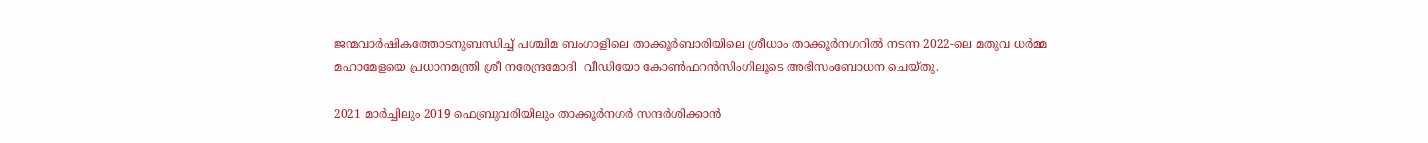ജന്മവാര്‍ഷികത്തോടനുബന്ധിച്ച് പശ്ചിമ ബംഗാളിലെ താക്കൂര്‍ബാരിയിലെ ശ്രീധാം താക്കൂര്‍നഗറില്‍ നടന്ന 2022-ലെ മതുവ ധര്‍മ്മ മഹാമേളയെ പ്രധാനമന്ത്രി ശ്രീ നരേന്ദ്രമോദി  വീഡിയോ കോണ്‍ഫറന്‍സിംഗിലൂടെ അഭിസംബോധന ചെയ്തു.

2021 മാര്‍ച്ചിലും 2019 ഫെബ്രുവരിയിലും താക്കൂര്‍നഗര്‍ സന്ദര്‍ശിക്കാന്‍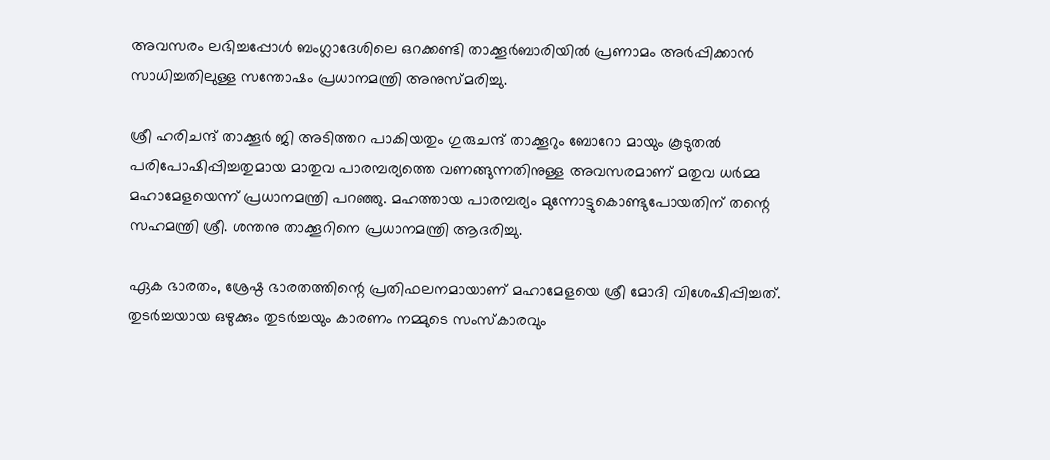അവസരം ലഭിച്ചപ്പോള്‍ ബംഗ്ലാദേശിലെ ഒറക്കണ്ടി താക്കൂര്‍ബാരിയില്‍ പ്രണാമം അര്‍പ്പിക്കാന്‍ സാധിച്ചതിലുള്ള സന്തോഷം പ്രധാനമന്ത്രി അനുസ്മരിച്ചു.

ശ്രീ ഹരിചന്ദ് താക്കൂര്‍ ജി അടിത്തറ പാകിയതും ഗുരുചന്ദ് താക്കൂറും ബോറോ മായും കൂടുതല്‍ പരിപോഷിപ്പിച്ചതുമായ മാതുവ പാരമ്പര്യത്തെ വണങ്ങുന്നതിനുള്ള അവസരമാണ് മതുവ ധര്‍മ്മ മഹാമേളയെന്ന് പ്രധാനമന്ത്രി പറഞ്ഞു. മഹത്തായ പാരമ്പര്യം മുന്നോട്ടുകൊണ്ടുപോയതിന് തന്റെ സഹമന്ത്രി ശ്രീ. ശന്തനു താക്കൂറിനെ പ്രധാനമന്ത്രി ആദരിച്ചു.

ഏക ഭാരതം, ശ്രേഷ്ഠ ഭാരതത്തിന്റെ പ്രതിഫലനമായാണ് മഹാമേളയെ ശ്രീ മോദി വിശേഷിപ്പിച്ചത്. തുടര്‍ച്ചയായ ഒഴുക്കും തുടര്‍ച്ചയും കാരണം നമ്മുടെ സംസ്‌കാരവും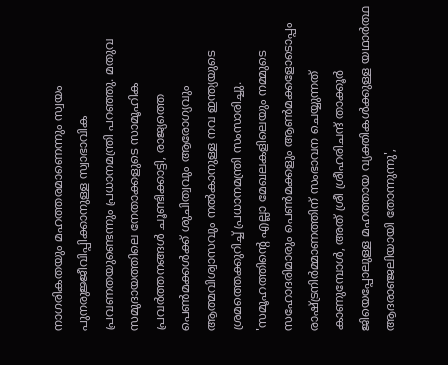നാഗരികതയും മഹത്തരമാണെന്നും സ്വയം പുനരുജ്ജീവിപ്പിക്കാനുള്ള സ്വാഭാവിക പ്രവണതയുണ്ടെന്നും പ്രധാനമന്ത്രി പറഞ്ഞു. മതുവ സമുദായത്തിലെ നേതാക്കളുടെ സാമൂഹിക പ്രവര്‍ത്തനങ്ങള്‍ ചൂണ്ടിക്കാട്ടി, രാജ്യത്തെ പെണ്‍മക്കള്‍ക്ക് ശുചിത്വവും ആരോഗ്യവും ആത്മവിശ്വാസവും നല്‍കാനുള്ള നവ ഇന്ത്യയുടെ ശ്രമത്തെക്കുറിച്ച് പ്രധാനമന്ത്രി സംസാരിച്ചു. 'സമൂഹത്തിന്റെ എല്ലാ മേഖലകളിലെയും നമ്മുടെ സഹോദരിമാരും പെണ്‍മക്കളും ആണ്‍മക്കളോടൊപ്പം രാഷ്ട്രനിര്‍മ്മാണത്തിന് സംഭാവന ചെയ്യുന്നത് കാണുമ്പോള്‍, അത് ശ്രീ ശ്രീഹരിചന്ദ് താക്കൂര്‍ ജിയെപ്പോലുള്ള മഹത്തായ വ്യക്തികള്‍ക്കുള്ള യഥാര്‍ത്ഥ ആദരാഞ്ജലിയായി തോന്നുന്നു',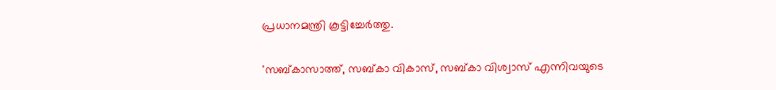പ്രധാനമന്ത്രി കൂട്ടിച്ചേര്‍ത്തു.

'സബ്കാസാത്ത്, സബ്കാ വികാസ്, സബ്കാ വിശ്വാസ് എന്നിവയുടെ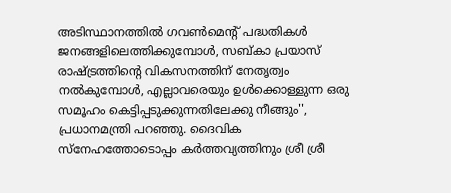അടിസ്ഥാനത്തില്‍ ഗവണ്‍മെന്റ് പദ്ധതികള്‍ ജനങ്ങളിലെത്തിക്കുമ്പോള്‍, സബ്കാ പ്രയാസ് രാഷ്ട്രത്തിന്റെ വികസനത്തിന് നേതൃത്വം നല്‍കുമ്പോള്‍, എല്ലാവരെയും ഉള്‍ക്കൊള്ളുന്ന ഒരു സമൂഹം കെട്ടിപ്പടുക്കുന്നതിലേക്കു നീങ്ങും'', പ്രധാനമന്ത്രി പറഞ്ഞു. ദൈവിക സ്‌നേഹത്തോടൊപ്പം കര്‍ത്തവ്യത്തിനും ശ്രീ ശ്രീ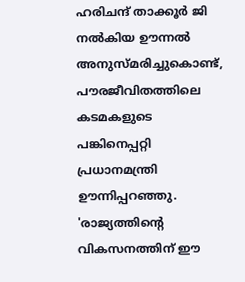ഹരിചന്ദ് താക്കൂര്‍ ജി നല്‍കിയ ഊന്നല്‍ അനുസ്മരിച്ചുകൊണ്ട്, പൗരജീവിതത്തിലെ കടമകളുടെ പങ്കിനെപ്പറ്റി പ്രധാനമന്ത്രി ഊന്നിപ്പറഞ്ഞു. 'രാജ്യത്തിന്റെ വികസനത്തിന് ഈ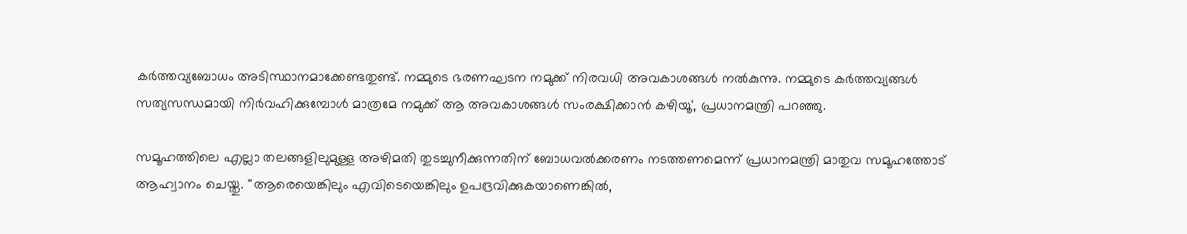കര്‍ത്തവ്യബോധം അടിസ്ഥാനമാക്കേണ്ടതുണ്ട്. നമ്മുടെ ഭരണഘടന നമുക്ക് നിരവധി അവകാശങ്ങള്‍ നല്‍കുന്നു. നമ്മുടെ കര്‍ത്തവ്യങ്ങള്‍ സത്യസന്ധമായി നിര്‍വഹിക്കുമ്പോള്‍ മാത്രമേ നമുക്ക് ആ അവകാശങ്ങള്‍ സംരക്ഷിക്കാന്‍ കഴിയൂ', പ്രധാനമന്ത്രി പറഞ്ഞു.

സമൂഹത്തിലെ എല്ലാ തലങ്ങളിലുമുള്ള അഴിമതി തുടച്ചുനീക്കുന്നതിന് ബോധവല്‍ക്കരണം നടത്തണമെന്ന് പ്രധാനമന്ത്രി മാതുവ സമൂഹത്തോട് ആഹ്വാനം ചെയ്തു. ''ആരെയെങ്കിലും എവിടെയെങ്കിലും ഉപദ്രവിക്കുകയാണെങ്കില്‍,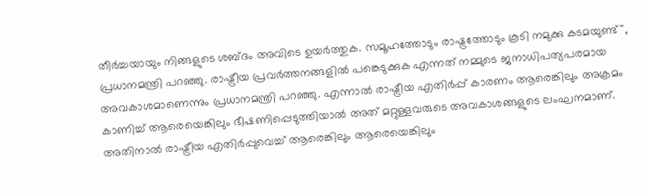തീര്‍ച്ചയായും നിങ്ങളുടെ ശബ്ദം അവിടെ ഉയര്‍ത്തുക. സമൂഹത്തോടും രാഷ്ട്രത്തോടും കൂടി നമുക്കു കടമയുണ്ട്'', പ്രധാനമന്ത്രി പറഞ്ഞു. രാഷ്ട്രീയ പ്രവര്‍ത്തനങ്ങളില്‍ പങ്കെടുക്കുക എന്നത് നമ്മുടെ ജനാധിപത്യപരമായ അവകാശമാണെന്നും പ്രധാനമന്ത്രി പറഞ്ഞു. എന്നാല്‍ രാഷ്ട്രീയ എതിര്‍പ്പ് കാരണം ആരെങ്കിലും അക്രമം കാണിച്ച് ആരെയെങ്കിലും ഭീഷണിപ്പെടുത്തിയാല്‍ അത് മറ്റുള്ളവരുടെ അവകാശങ്ങളുടെ ലംഘനമാണ്. അതിനാല്‍ രാഷ്ട്രീയ എതിര്‍പ്പുവെച്ച് ആരെങ്കിലും ആരെയെങ്കിലും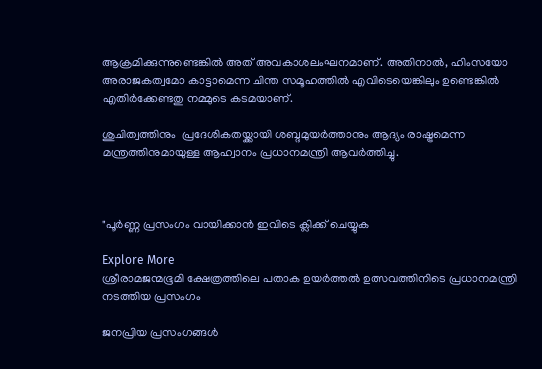ആക്രമിക്കുന്നുണ്ടെങ്കില്‍ അത് അവകാശലംഘനമാണ്. അതിനാല്‍, ഹിംസയോ അരാജകത്വമോ കാട്ടാമെന്ന ചിന്ത സമൂഹത്തില്‍ എവിടെയെങ്കിലും ഉണ്ടെങ്കില്‍ എതിര്‍ക്കേണ്ടതു നമ്മുടെ കടമയാണ്.

ശുചിത്വത്തിനും  പ്രദേശികതയ്ക്കായി ശബ്ദമുയര്‍ത്താനും ആദ്യം രാഷ്ട്രമെന്ന മന്ത്രത്തിനുമായുള്ള ആഹ്വാനം പ്രധാനമന്ത്രി ആവര്‍ത്തിച്ചു.



"പൂർണ്ണ പ്രസംഗം വായിക്കാൻ ഇവിടെ ക്ലിക്ക് ചെയ്യുക

Explore More
ശ്രീരാമജന്മഭൂമി ക്ഷേത്രത്തിലെ പതാക ഉയർത്തൽ ഉത്സവത്തിനിടെ പ്രധാനമന്ത്രി നടത്തിയ പ്രസംഗം

ജനപ്രിയ പ്രസംഗങ്ങൾ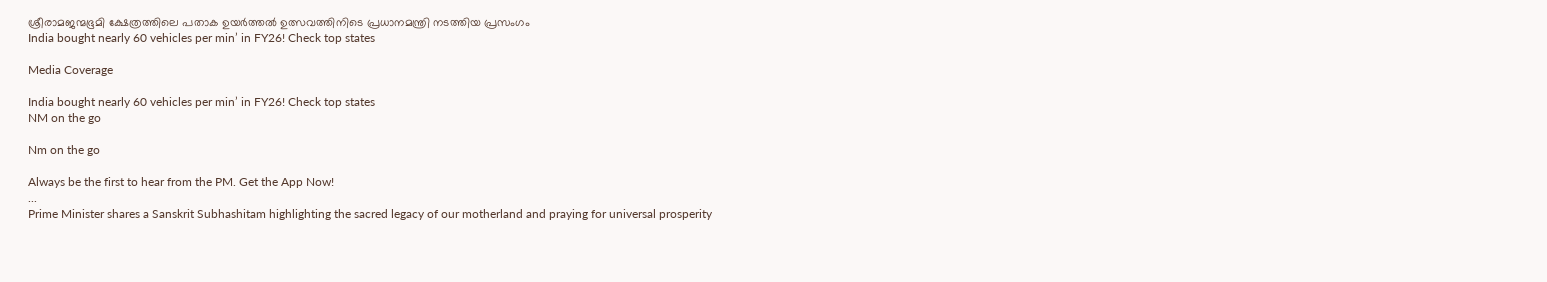ശ്രീരാമജന്മഭൂമി ക്ഷേത്രത്തിലെ പതാക ഉയർത്തൽ ഉത്സവത്തിനിടെ പ്രധാനമന്ത്രി നടത്തിയ പ്രസംഗം
India bought nearly 60 vehicles per min’ in FY26! Check top states

Media Coverage

India bought nearly 60 vehicles per min’ in FY26! Check top states
NM on the go

Nm on the go

Always be the first to hear from the PM. Get the App Now!
...
Prime Minister shares a Sanskrit Subhashitam highlighting the sacred legacy of our motherland and praying for universal prosperity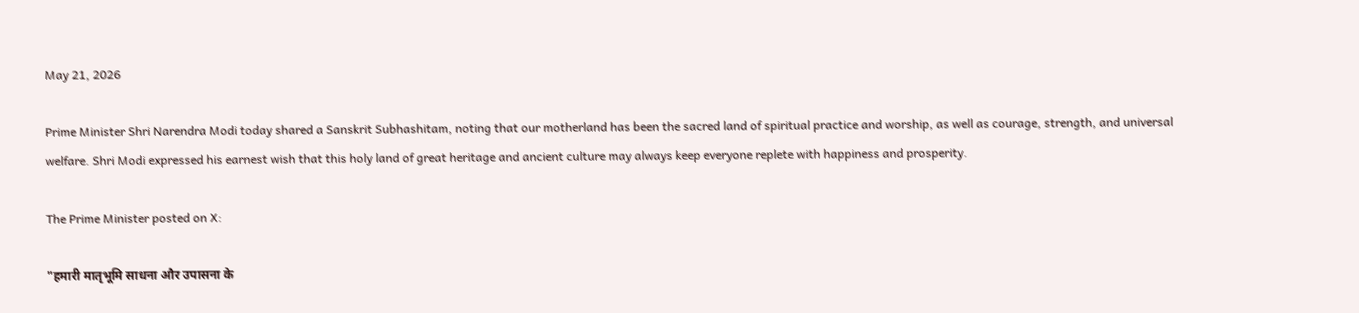May 21, 2026

Prime Minister Shri Narendra Modi today shared a Sanskrit Subhashitam, noting that our motherland has been the sacred land of spiritual practice and worship, as well as courage, strength, and universal welfare. Shri Modi expressed his earnest wish that this holy land of great heritage and ancient culture may always keep everyone replete with happiness and prosperity.

The Prime Minister posted on X:

"हमारी मातृभूमि साधना और उपासना के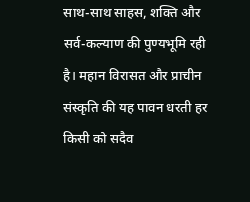साथ-साथ साहस, शक्ति और सर्व-कल्याण की पुण्यभूमि रही है। महान विरासत और प्राचीन संस्कृति की यह पावन धरती हर किसी को सदैव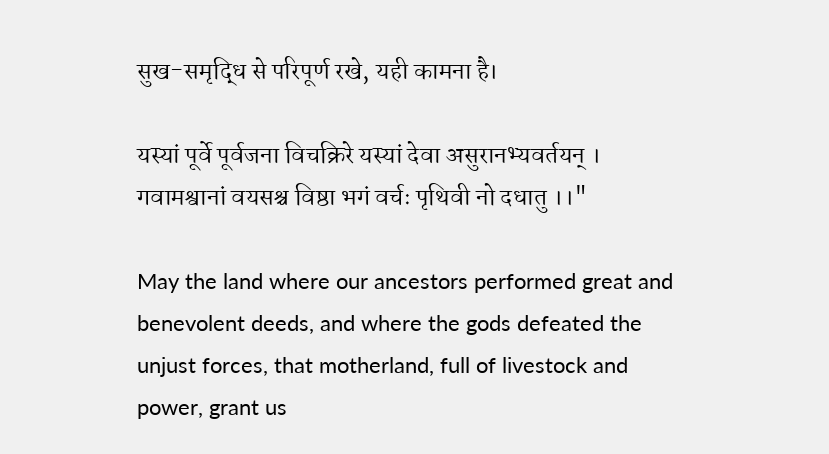सुख-समृद्धि से परिपूर्ण रखे, यही कामना है।

यस्यां पूर्वे पूर्वजना विचक्रिरे यस्यां देवा असुरानभ्यवर्तयन् ।
गवामश्वानां वयसश्च विष्ठा भगं वर्चः पृथिवी नो दधातु ।।"

May the land where our ancestors performed great and benevolent deeds, and where the gods defeated the unjust forces, that motherland, full of livestock and power, grant us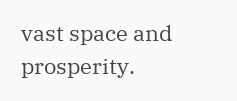vast space and prosperity.